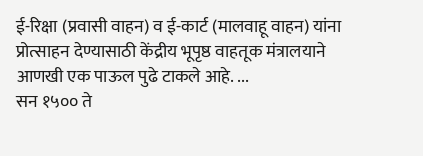ई-रिक्षा (प्रवासी वाहन) व ई-कार्ट (मालवाहू वाहन) यांना प्रोत्साहन देण्यासाठी केंद्रीय भूपृष्ठ वाहतूक मंत्रालयाने आणखी एक पाऊल पुढे टाकले आहे. ...
सन १५०० ते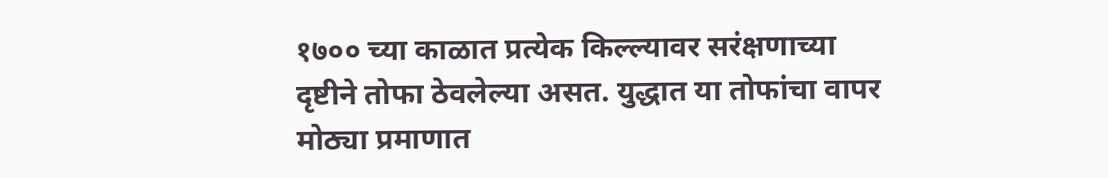१७०० च्या काळात प्रत्येक किल्ल्यावर सरंक्षणाच्या दृष्टीने तोफा ठेवलेल्या असत. युद्धात या तोफांचा वापर मोठ्या प्रमाणात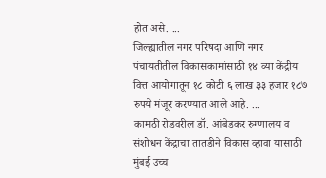होत असे. ...
जिल्ह्यातील नगर परिषदा आणि नगर पंचायतीतील विकासकामांसाठी १४ व्या केंद्रीय वित्त आयोगातून १८ कोटी ६ लाख ३३ हजार १८७ रुपये मंजूर करण्यात आले आहे. ...
कामठी रोडवरील डॉ. आंबेडकर रुग्णालय व संशोधन केंद्राचा तातडीने विकास व्हावा यासाठी मुंबई उच्च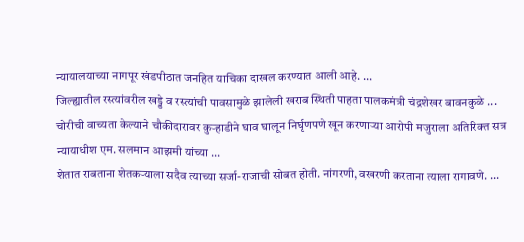न्यायालयाच्या नागपूर खंडपीठात जनहित याचिका दाखल करण्यात आली आहे. ...
जिल्ह्यातील रस्त्यांवरील खड्डे व रस्त्यांची पावसामुळे झालेली खराब स्थिती पाहता पालकमंत्री चंद्रशेखर बावनकुळे ...
चोरीची वाच्यता केल्याने चौकीदारावर कुऱ्हाडीने घाव घालून निर्घृणपणे खून करणाऱ्या आरोपी मजुराला अतिरिक्त सत्र न्यायाधीश एम. सलमान आझमी यांच्या ...
शेतात राबताना शेतकऱ्याला सदैव त्याच्या सर्जा-राजाची सोबत होती. नांगरणी, वखरणी करताना त्याला रागावणे. ...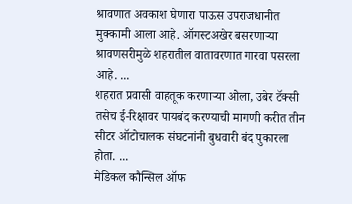श्रावणात अवकाश घेणारा पाऊस उपराजधानीत मुक्कामी आला आहे. ऑगस्टअखेर बसरणाऱ्या श्रावणसरीमुळे शहरातील वातावरणात गारवा पसरला आहे. ...
शहरात प्रवासी वाहतूक करणाऱ्या ओला, उबेर टॅक्सी तसेच ई-रिक्षावर पायबंद करण्याची मागणी करीत तीन सीटर ऑटोचालक संघटनांनी बुधवारी बंद पुकारला होता. ...
मेडिकल कौन्सिल ऑफ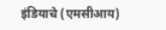इंडियाचे (एमसीआय)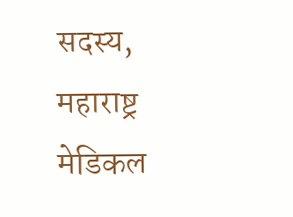सदस्य, महाराष्ट्र मेडिकल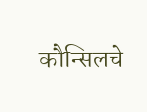कौन्सिलचे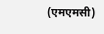(एमएमसी)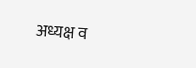अध्यक्ष व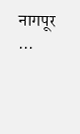नागपूर ...